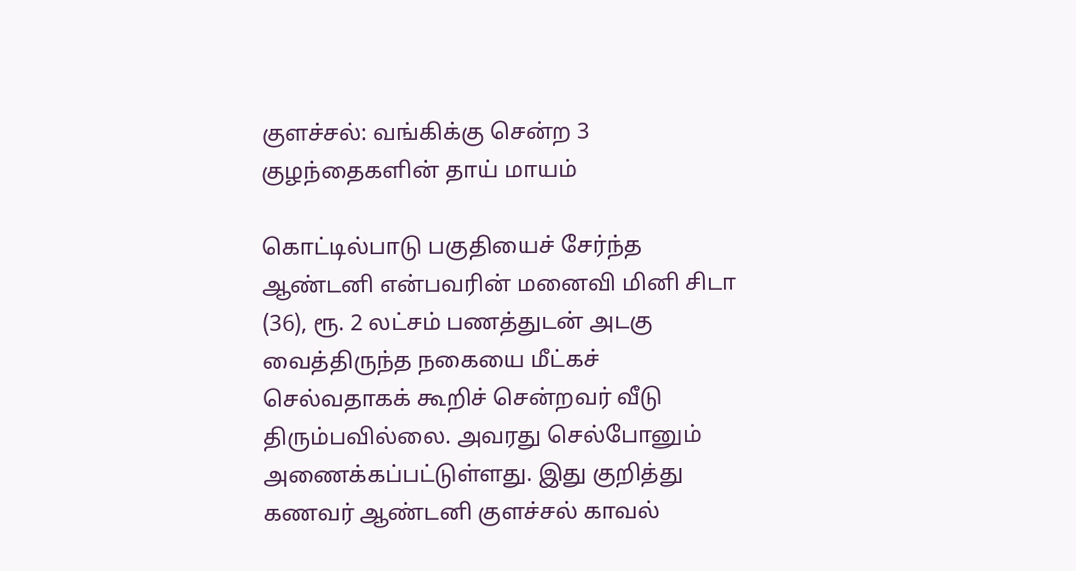குளச்சல்: வங்கிக்கு சென்ற 3 குழந்தைகளின் தாய் மாயம்

கொட்டில்பாடு பகுதியைச் சேர்ந்த ஆண்டனி என்பவரின் மனைவி மினி சிடா (36), ரூ. 2 லட்சம் பணத்துடன் அடகு வைத்திருந்த நகையை மீட்கச் செல்வதாகக் கூறிச் சென்றவர் வீடு திரும்பவில்லை. அவரது செல்போனும் அணைக்கப்பட்டுள்ளது. இது குறித்து கணவர் ஆண்டனி குளச்சல் காவல்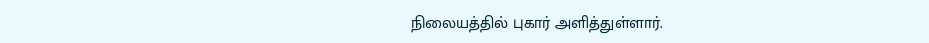நிலையத்தில் புகார் அளித்துள்ளார்.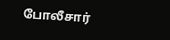போலீசார்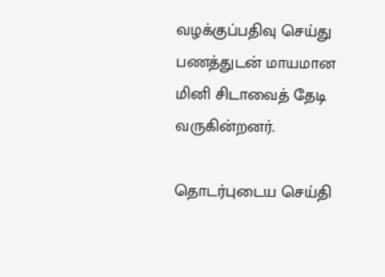வழக்குப்பதிவு செய்து பணத்துடன் மாயமான மினி சிடாவைத் தேடி வருகின்றனர்.

தொடர்புடைய செய்தி